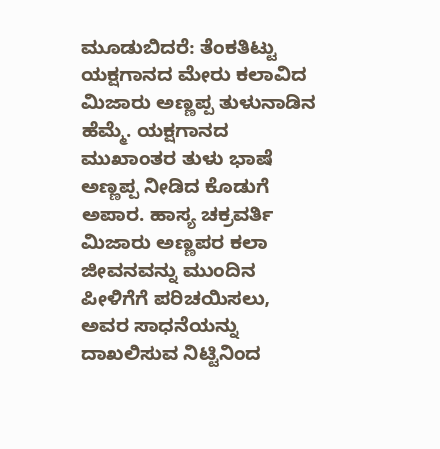ಮೂಡುಬಿದರೆ: ತೆಂಕತಿಟ್ಟು ಯಕ್ಷಗಾನದ ಮೇರು ಕಲಾವಿದ ಮಿಜಾರು ಅಣ್ಣಪ್ಪ ತುಳುನಾಡಿನ ಹೆಮ್ಮೆ. ಯಕ್ಷಗಾನದ ಮುಖಾಂತರ ತುಳು ಭಾಷೆ ಅಣ್ಣಪ್ಪ ನೀಡಿದ ಕೊಡುಗೆ ಅಪಾರ. ಹಾಸ್ಯ ಚಕ್ರವರ್ತಿ ಮಿಜಾರು ಅಣ್ಣಪರ ಕಲಾ ಜೀವನವನ್ನು ಮುಂದಿನ ಪೀಳಿಗೆಗೆ ಪರಿಚಯಿಸಲು, ಅವರ ಸಾಧನೆಯನ್ನು ದಾಖಲಿಸುವ ನಿಟ್ಟಿನಿಂದ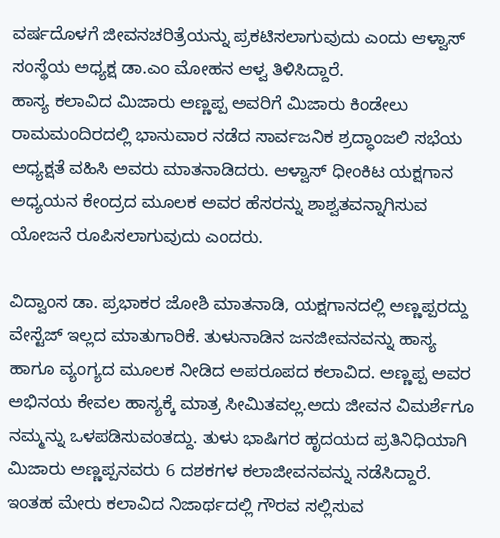ವರ್ಷದೊಳಗೆ ಜೀವನಚರಿತ್ರೆಯನ್ನು ಪ್ರಕಟಿಸಲಾಗುವುದು ಎಂದು ಆಳ್ವಾಸ್ ಸಂಸ್ಥೆಯ ಅಧ್ಯಕ್ಷ ಡಾ.ಎಂ ಮೋಹನ ಆಳ್ವ ತಿಳಿಸಿದ್ದಾರೆ.
ಹಾಸ್ಯ ಕಲಾವಿದ ಮಿಜಾರು ಅಣ್ಣಪ್ಪ ಅವರಿಗೆ ಮಿಜಾರು ಕಿಂಡೇಲು ರಾಮಮಂದಿರದಲ್ಲಿ ಭಾನುವಾರ ನಡೆದ ಸಾರ್ವಜನಿಕ ಶ್ರದ್ಧಾಂಜಲಿ ಸಭೆಯ ಅಧ್ಯಕ್ಷತೆ ವಹಿಸಿ ಅವರು ಮಾತನಾಡಿದರು. ಆಳ್ವಾಸ್ ಧೀಂಕಿಟ ಯಕ್ಷಗಾನ ಅಧ್ಯಯನ ಕೇಂದ್ರದ ಮೂಲಕ ಅವರ ಹೆಸರನ್ನು ಶಾಶ್ವತವನ್ನಾಗಿಸುವ ಯೋಜನೆ ರೂಪಿಸಲಾಗುವುದು ಎಂದರು.

ವಿದ್ವಾಂಸ ಡಾ. ಪ್ರಭಾಕರ ಜೋಶಿ ಮಾತನಾಡಿ, ಯಕ್ಷಗಾನದಲ್ಲಿ ಅಣ್ಣಪ್ಪರದ್ದು ವೇಸ್ಟೆಜ್ ಇಲ್ಲದ ಮಾತುಗಾರಿಕೆ. ತುಳುನಾಡಿನ ಜನಜೀವನವನ್ನು ಹಾಸ್ಯ ಹಾಗೂ ವ್ಯಂಗ್ಯದ ಮೂಲಕ ನೀಡಿದ ಅಪರೂಪದ ಕಲಾವಿದ. ಅಣ್ಣಪ್ಪ ಅವರ ಅಭಿನಯ ಕೇವಲ ಹಾಸ್ಯಕ್ಕೆ ಮಾತ್ರ ಸೀಮಿತವಲ್ಲ.ಅದು ಜೀವನ ವಿಮರ್ಶೆಗೂ ನಮ್ಮನ್ನು ಒಳಪಡಿಸುವಂತದ್ದು. ತುಳು ಭಾಷಿಗರ ಹೃದಯದ ಪ್ರತಿನಿಧಿಯಾಗಿ ಮಿಜಾರು ಅಣ್ಣಪ್ಪನವರು 6 ದಶಕಗಳ ಕಲಾಜೀವನವನ್ನು ನಡೆಸಿದ್ದಾರೆ. ಇಂತಹ ಮೇರು ಕಲಾವಿದ ನಿಜಾರ್ಥದಲ್ಲಿ ಗೌರವ ಸಲ್ಲಿಸುವ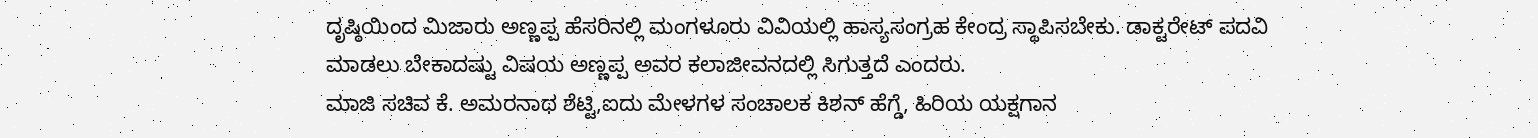ದೃಷ್ಠಿಯಿಂದ ಮಿಜಾರು ಅಣ್ಣಪ್ಪ ಹೆಸರಿನಲ್ಲಿ ಮಂಗಳೂರು ವಿವಿಯಲ್ಲಿ ಹಾಸ್ಯಸಂಗ್ರಹ ಕೇಂದ್ರ ಸ್ಥಾಪಿಸಬೇಕು. ಡಾಕ್ಟರೇಟ್ ಪದವಿ ಮಾಡಲು ಬೇಕಾದಷ್ಟು ವಿಷಯ ಅಣ್ಣಪ್ಪ ಅವರ ಕಲಾಜೀವನದಲ್ಲಿ ಸಿಗುತ್ತದೆ ಎಂದರು.
ಮಾಜಿ ಸಚಿವ ಕೆ. ಅಮರನಾಥ ಶೆಟ್ಟಿ,ಐದು ಮೇಳಗಳ ಸಂಚಾಲಕ ಕಿಶನ್ ಹೆಗ್ಡೆ, ಹಿರಿಯ ಯಕ್ಷಗಾನ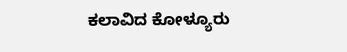ಕಲಾವಿದ ಕೋಳ್ಯೂರು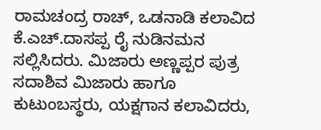ರಾಮಚಂದ್ರ ರಾಚ್, ಒಡನಾಡಿ ಕಲಾವಿದ ಕೆ.ಎಚ್.ದಾಸಪ್ಪ ರೈ ನುಡಿನಮನ ಸಲ್ಲಿಸಿದರು. ಮಿಜಾರು ಅಣ್ಣಪ್ಪರ ಪುತ್ರ ಸದಾಶಿವ ಮಿಜಾರು ಹಾಗೂ ಕುಟುಂಬಸ್ಥರು, ಯಕ್ಷಗಾನ ಕಲಾವಿದರು,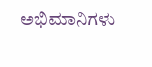ಅಭಿಮಾನಿಗಳು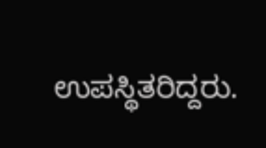ಉಪಸ್ಥಿತರಿದ್ದರು.